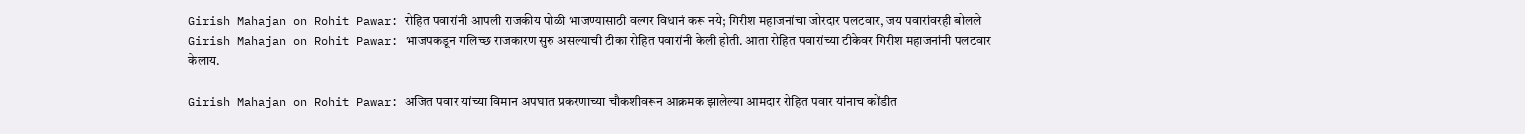Girish Mahajan on Rohit Pawar: रोहित पवारांनी आपली राजकीय पोळी भाजण्यासाठी वल्गर विधानं करू नये; गिरीश महाजनांचा जोरदार पलटवार, जय पवारांवरही बोलले
Girish Mahajan on Rohit Pawar: भाजपकडून गलिच्छ राजकारण सुरु असल्याची टीका रोहित पवारांनी केली होती. आता रोहित पवारांच्या टीकेवर गिरीश महाजनांनी पलटवार केलाय.

Girish Mahajan on Rohit Pawar: अजित पवार यांच्या विमान अपघात प्रकरणाच्या चौकशीवरून आक्रमक झालेल्या आमदार रोहित पवार यांनाच कोंडीत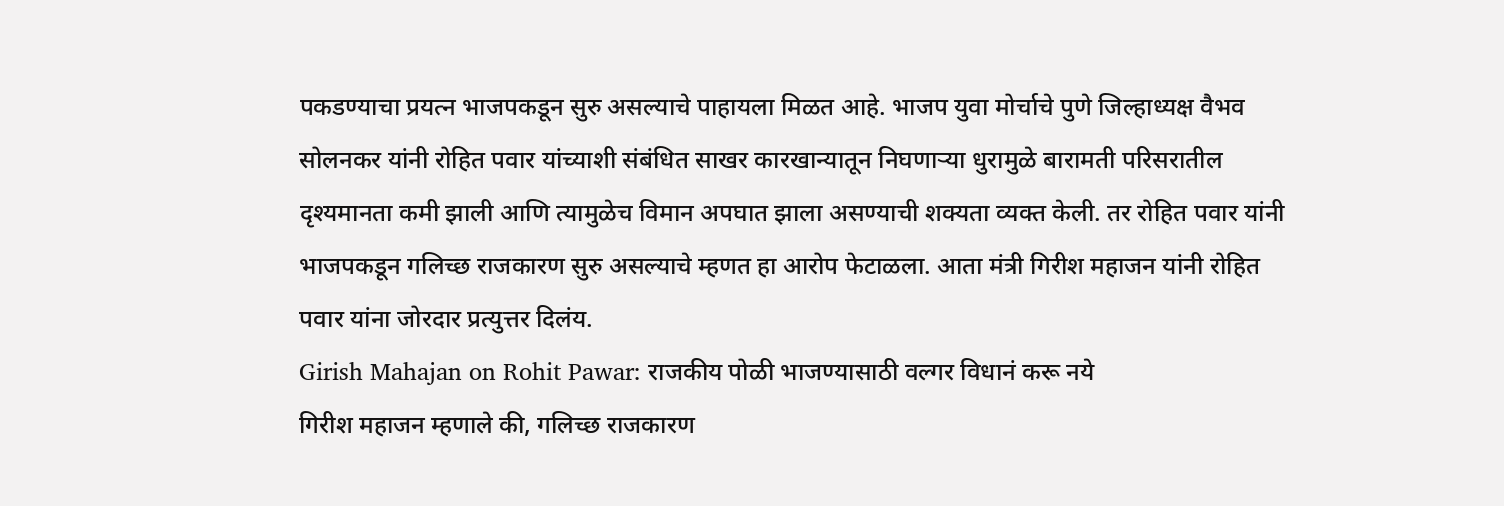पकडण्याचा प्रयत्न भाजपकडून सुरु असल्याचे पाहायला मिळत आहे. भाजप युवा मोर्चाचे पुणे जिल्हाध्यक्ष वैभव सोलनकर यांनी रोहित पवार यांच्याशी संबंधित साखर कारखान्यातून निघणाऱ्या धुरामुळे बारामती परिसरातील दृश्यमानता कमी झाली आणि त्यामुळेच विमान अपघात झाला असण्याची शक्यता व्यक्त केली. तर रोहित पवार यांनी भाजपकडून गलिच्छ राजकारण सुरु असल्याचे म्हणत हा आरोप फेटाळला. आता मंत्री गिरीश महाजन यांनी रोहित पवार यांना जोरदार प्रत्युत्तर दिलंय.
Girish Mahajan on Rohit Pawar: राजकीय पोळी भाजण्यासाठी वल्गर विधानं करू नये
गिरीश महाजन म्हणाले की, गलिच्छ राजकारण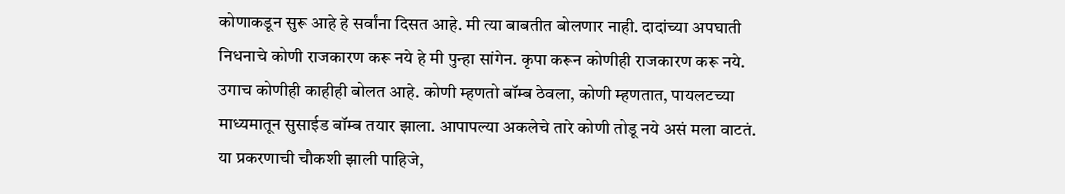कोणाकडून सुरू आहे हे सर्वांना दिसत आहे. मी त्या बाबतीत बोलणार नाही. दादांच्या अपघाती निधनाचे कोणी राजकारण करू नये हे मी पुन्हा सांगेन. कृपा करून कोणीही राजकारण करू नये. उगाच कोणीही काहीही बोलत आहे. कोणी म्हणतो बॉम्ब ठेवला, कोणी म्हणतात, पायलटच्या माध्यमातून सुसाईड बॉम्ब तयार झाला. आपापल्या अकलेचे तारे कोणी तोडू नये असं मला वाटतं. या प्रकरणाची चौकशी झाली पाहिजे,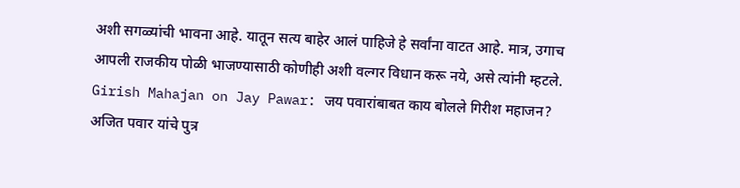अशी सगळ्यांची भावना आहे. यातून सत्य बाहेर आलं पाहिजे हे सर्वांना वाटत आहे. मात्र, उगाच आपली राजकीय पोळी भाजण्यासाठी कोणीही अशी वल्गर विधान करू नये, असे त्यांनी म्हटले.
Girish Mahajan on Jay Pawar: जय पवारांबाबत काय बोलले गिरीश महाजन?
अजित पवार यांचे पुत्र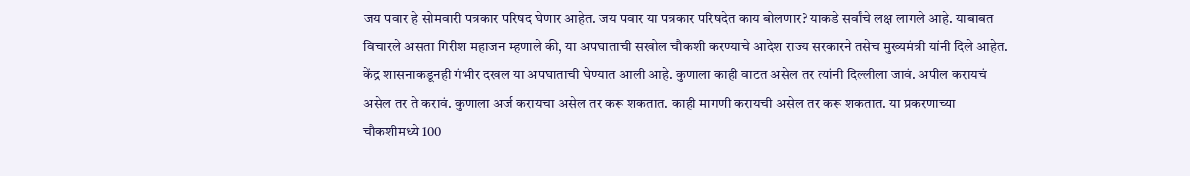जय पवार हे सोमवारी पत्रकार परिषद घेणार आहेत. जय पवार या पत्रकार परिषदेत काय बोलणार? याकडे सर्वांचे लक्ष लागले आहे. याबाबत विचारले असता गिरीश महाजन म्हणाले की, या अपघाताची सखोल चौकशी करण्याचे आदेश राज्य सरकारने तसेच मुख्यमंत्री यांनी दिले आहेत. केंद्र शासनाकडूनही गंभीर दखल या अपघाताची घेण्यात आली आहे. कुणाला काही वाटत असेल तर त्यांनी दिल्लीला जावं. अपील करायचं असेल तर ते करावं. कुणाला अर्ज करायचा असेल तर करू शकतात. काही मागणी करायची असेल तर करू शकतात. या प्रकरणाच्या चौकशीमध्ये 100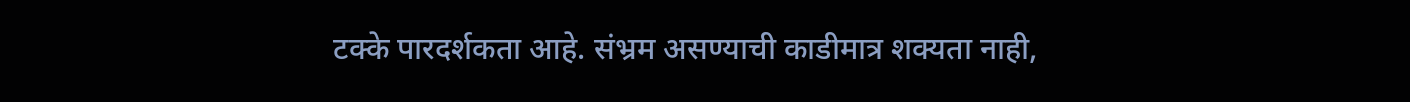टक्के पारदर्शकता आहे. संभ्रम असण्याची काडीमात्र शक्यता नाही,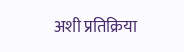अशी प्रतिक्रिया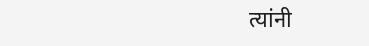त्यांनी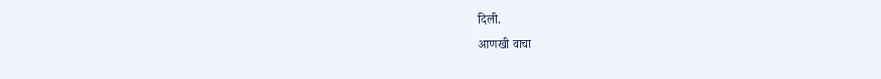दिली.
आणखी वाचा